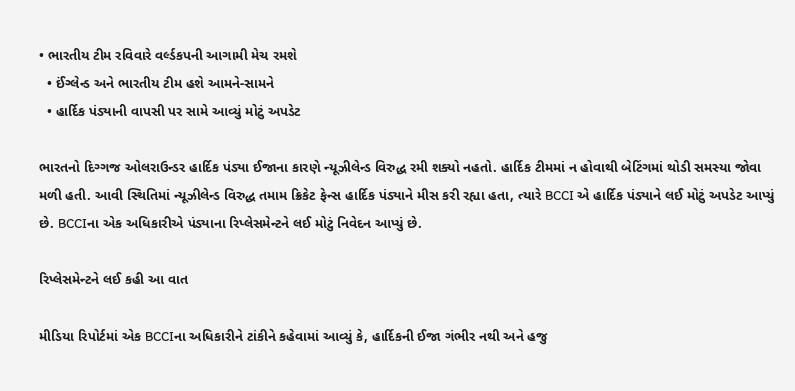• ભારતીય ટીમ રવિવારે વર્લ્ડકપની આગામી મેચ રમશે
  • ઈંગ્લેન્ડ અને ભારતીય ટીમ હશે આમને-સામને
  • હાર્દિક પંડ્યાની વાપસી પર સામે આવ્યું મોટું અપડેટ

ભારતનો દિગ્ગજ ઓલરાઉન્ડર હાર્દિક પંડ્યા ઈજાના કારણે ન્યૂઝીલેન્ડ વિરુદ્ધ રમી શક્યો નહતો. હાર્દિક ટીમમાં ન હોવાથી બેટિંગમાં થોડી સમસ્યા જોવા મળી હતી. આવી સ્થિતિમાં ન્યૂઝીલેન્ડ વિરુદ્ધ તમામ ક્રિકેટ ફેન્સ હાર્દિક પંડ્યાને મીસ કરી રહ્યા હતા, ત્યારે BCCI એ હાર્દિક પંડ્યાને લઈ મોટું અપડેટ આપ્યું છે. BCCIના એક અધિકારીએ પંડ્યાના રિપ્લેસમેન્ટને લઈ મોટું નિવેદન આપ્યું છે.

રિપ્લેસમેન્ટને લઈ કહી આ વાત

મીડિયા રિપોર્ટમાં એક BCCIના અધિકારીને ટાંકીને કહેવામાં આવ્યું કે, હાર્દિકની ઈજા ગંભીર નથી અને હજુ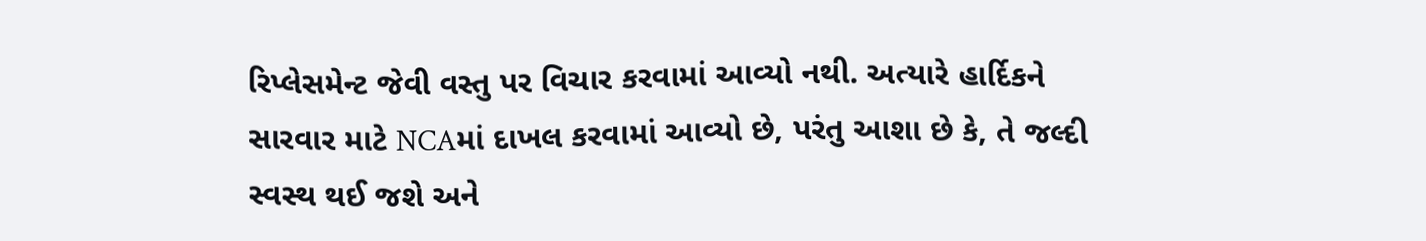રિપ્લેસમેન્ટ જેવી વસ્તુ પર વિચાર કરવામાં આવ્યો નથી. અત્યારે હાર્દિકને સારવાર માટે NCAમાં દાખલ કરવામાં આવ્યો છે, પરંતુ આશા છે કે, તે જલ્દી સ્વસ્થ થઈ જશે અને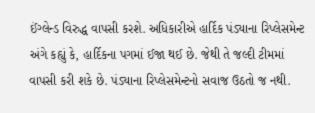ઈંગ્લેન્ડ વિરુદ્ધ વાપસી કરશે. અધિકારીએ હાર્દિક પંડ્યાના રિપ્લેસમેન્ટ અંગે કહ્યું કે, હાર્દિકના પગમાં ઈજા થઈ છે. જેથી તે જલ્દી ટીમમાં વાપસી કરી શકે છે. પંડ્યાના રિપ્લેસમેન્ટનો સવાજ ઉઠતો જ નથી.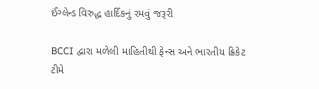ઈંગ્લેન્ડ વિરુદ્ધ હાર્દિકનું રમવું જરૂરી

BCCI દ્વારા મળેલી માહિતીથી ફેન્સ અને ભારતીય ક્રિકેટ ટીમે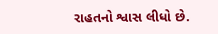રાહતનો શ્વાસ લીધો છે.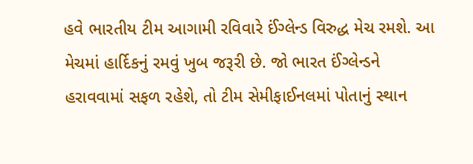હવે ભારતીય ટીમ આગામી રવિવારે ઈંગ્લેન્ડ વિરુદ્ધ મેચ રમશે. આ મેચમાં હાર્દિકનું રમવું ખુબ જરૂરી છે. જો ભારત ઈંગ્લેન્ડને હરાવવામાં સફળ રહેશે, તો ટીમ સેમીફાઈનલમાં પોતાનું સ્થાન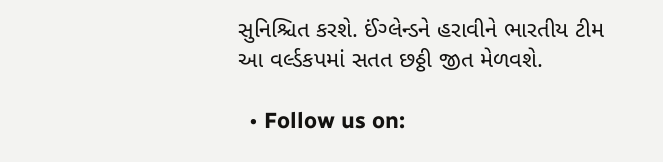સુનિશ્ચિત કરશે. ઈંગ્લેન્ડને હરાવીને ભારતીય ટીમ આ વર્લ્ડકપમાં સતત છઠ્ઠી જીત મેળવશે.

  • Follow us on: